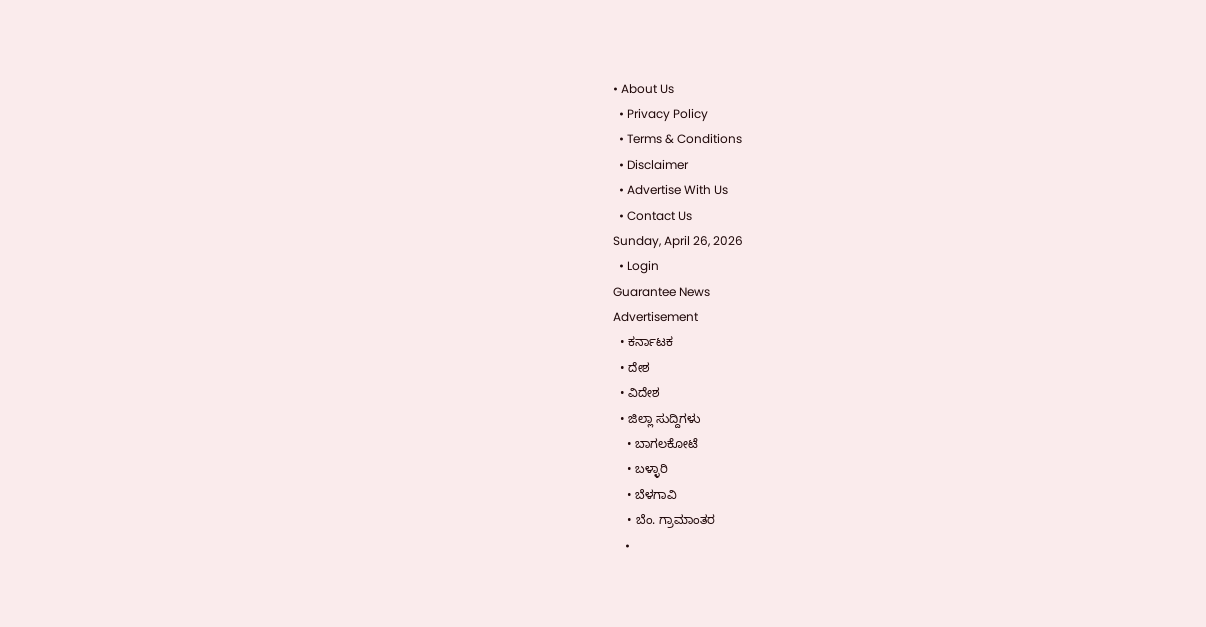• About Us
  • Privacy Policy
  • Terms & Conditions
  • Disclaimer
  • Advertise With Us
  • Contact Us
Sunday, April 26, 2026
  • Login
Guarantee News
Advertisement
  • ಕರ್ನಾಟಕ
  • ದೇಶ
  • ವಿದೇಶ
  • ಜಿಲ್ಲಾ ಸುದ್ದಿಗಳು
    • ಬಾಗಲಕೋಟೆ
    • ಬಳ್ಳಾರಿ
    • ಬೆಳಗಾವಿ
    • ಬೆಂ. ಗ್ರಾಮಾಂತರ
    •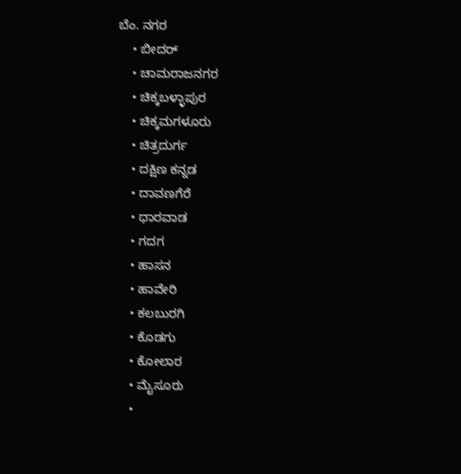ಬೆಂ. ನಗರ
    • ಬೀದರ್
    • ಚಾಮರಾಜನಗರ
    • ಚಿಕ್ಕಬಳ್ಳಾಪುರ
    • ಚಿಕ್ಕಮಗಳೂರು
    • ಚಿತ್ರದುರ್ಗ
    • ದಕ್ಷಿಣ ಕನ್ನಡ
    • ದಾವಣಗೆರೆ
    • ಧಾರವಾಡ
    • ಗದಗ
    • ಹಾಸನ
    • ಹಾವೇರಿ
    • ಕಲಬುರಗಿ
    • ಕೊಡಗು
    • ಕೋಲಾರ
    • ಮೈಸೂರು
    •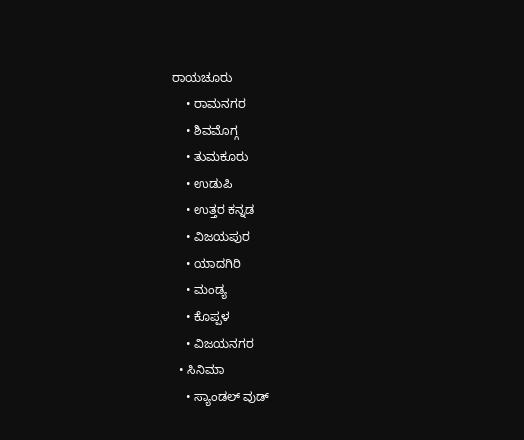ರಾಯಚೂರು
    • ರಾಮನಗರ
    • ಶಿವಮೊಗ್ಗ
    • ತುಮಕೂರು
    • ಉಡುಪಿ
    • ಉತ್ತರ ಕನ್ನಡ
    • ವಿಜಯಪುರ
    • ಯಾದಗಿರಿ
    • ಮಂಡ್ಯ
    • ಕೊಪ್ಪಳ
    • ವಿಜಯನಗರ
  • ಸಿನಿಮಾ
    • ಸ್ಯಾಂಡಲ್ ವುಡ್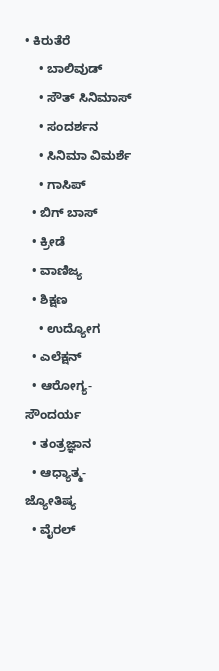• ಕಿರುತೆರೆ
    • ಬಾಲಿವುಡ್
    • ಸೌತ್ ಸಿನಿಮಾಸ್
    • ಸಂದರ್ಶನ
    • ಸಿನಿಮಾ ವಿಮರ್ಶೆ
    • ಗಾಸಿಪ್
  • ಬಿಗ್ ಬಾಸ್
  • ಕ್ರೀಡೆ
  • ವಾಣಿಜ್ಯ
  • ಶಿಕ್ಷಣ
    • ಉದ್ಯೋಗ
  • ಎಲೆಕ್ಷನ್
  • ಆರೋಗ್ಯ-ಸೌಂದರ್ಯ
  • ತಂತ್ರಜ್ಞಾನ
  • ಆಧ್ಯಾತ್ಮ- ಜ್ಯೋತಿಷ್ಯ
  • ವೈರಲ್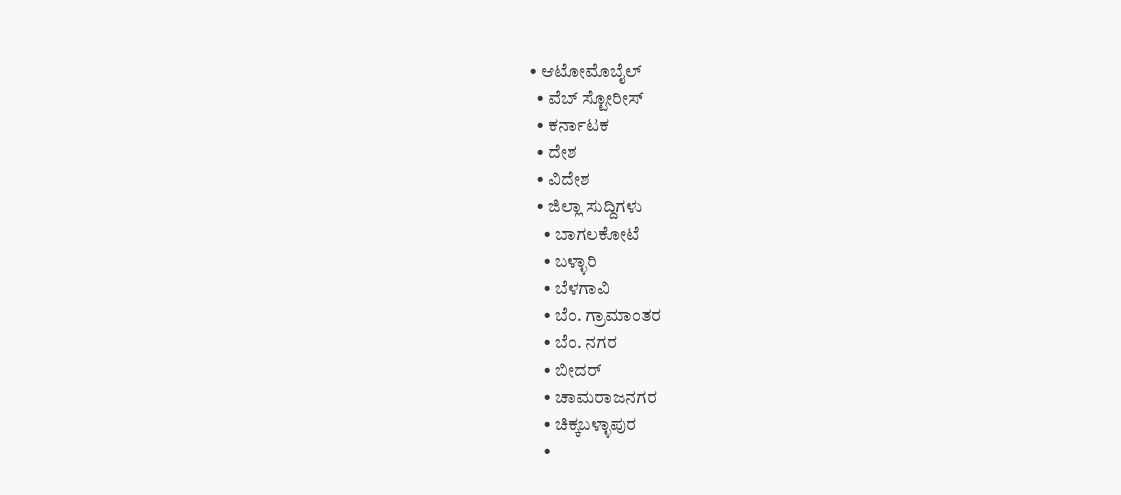• ಆಟೋಮೊಬೈಲ್
  • ವೆಬ್ ಸ್ಟೋರೀಸ್
  • ಕರ್ನಾಟಕ
  • ದೇಶ
  • ವಿದೇಶ
  • ಜಿಲ್ಲಾ ಸುದ್ದಿಗಳು
    • ಬಾಗಲಕೋಟೆ
    • ಬಳ್ಳಾರಿ
    • ಬೆಳಗಾವಿ
    • ಬೆಂ. ಗ್ರಾಮಾಂತರ
    • ಬೆಂ. ನಗರ
    • ಬೀದರ್
    • ಚಾಮರಾಜನಗರ
    • ಚಿಕ್ಕಬಳ್ಳಾಪುರ
    •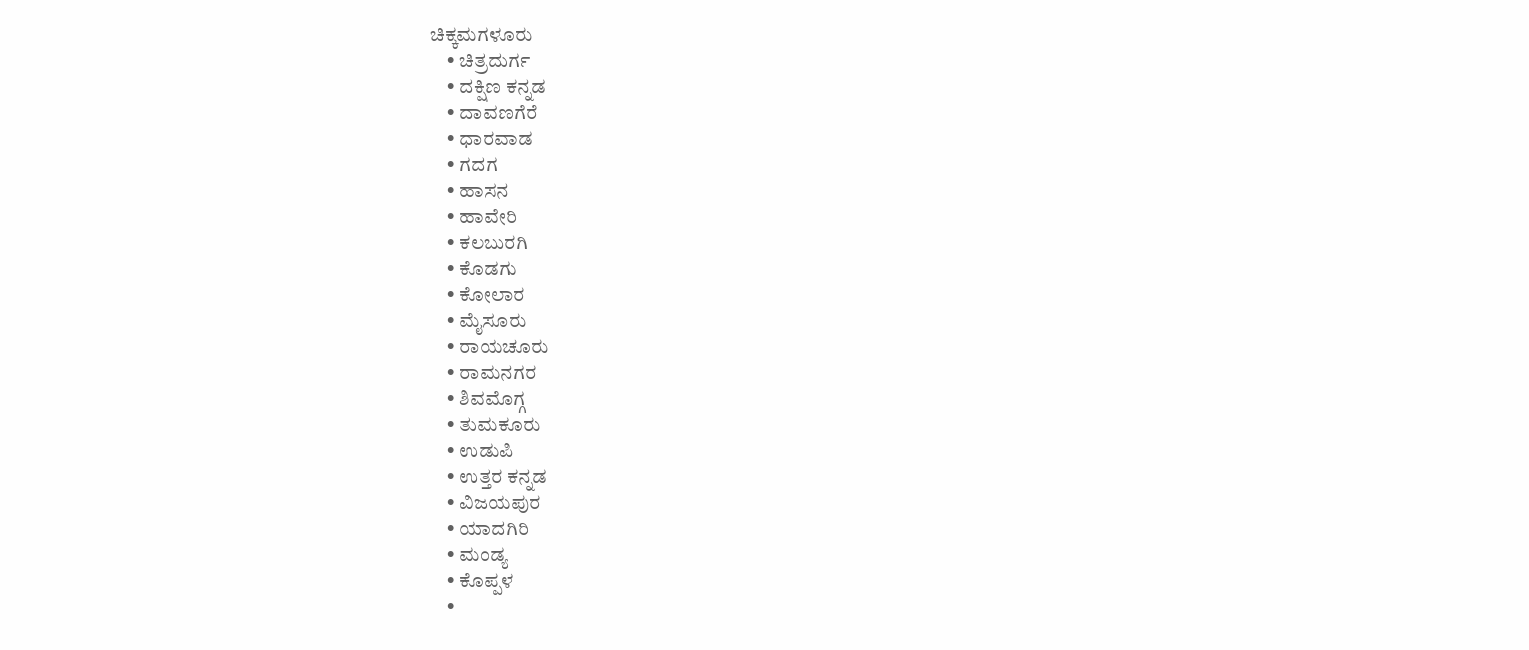ಚಿಕ್ಕಮಗಳೂರು
    • ಚಿತ್ರದುರ್ಗ
    • ದಕ್ಷಿಣ ಕನ್ನಡ
    • ದಾವಣಗೆರೆ
    • ಧಾರವಾಡ
    • ಗದಗ
    • ಹಾಸನ
    • ಹಾವೇರಿ
    • ಕಲಬುರಗಿ
    • ಕೊಡಗು
    • ಕೋಲಾರ
    • ಮೈಸೂರು
    • ರಾಯಚೂರು
    • ರಾಮನಗರ
    • ಶಿವಮೊಗ್ಗ
    • ತುಮಕೂರು
    • ಉಡುಪಿ
    • ಉತ್ತರ ಕನ್ನಡ
    • ವಿಜಯಪುರ
    • ಯಾದಗಿರಿ
    • ಮಂಡ್ಯ
    • ಕೊಪ್ಪಳ
    •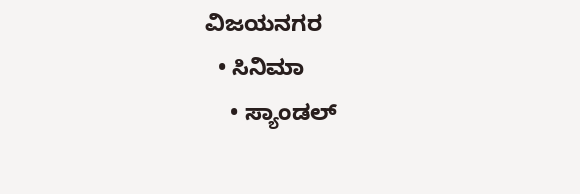ವಿಜಯನಗರ
  • ಸಿನಿಮಾ
    • ಸ್ಯಾಂಡಲ್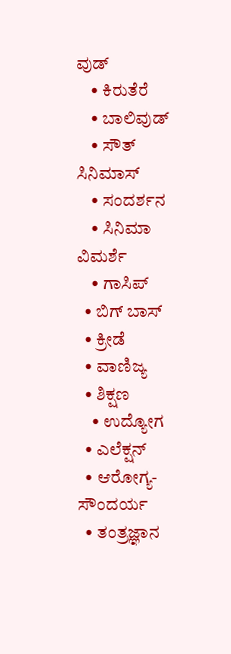ವುಡ್
    • ಕಿರುತೆರೆ
    • ಬಾಲಿವುಡ್
    • ಸೌತ್ ಸಿನಿಮಾಸ್
    • ಸಂದರ್ಶನ
    • ಸಿನಿಮಾ ವಿಮರ್ಶೆ
    • ಗಾಸಿಪ್
  • ಬಿಗ್ ಬಾಸ್
  • ಕ್ರೀಡೆ
  • ವಾಣಿಜ್ಯ
  • ಶಿಕ್ಷಣ
    • ಉದ್ಯೋಗ
  • ಎಲೆಕ್ಷನ್
  • ಆರೋಗ್ಯ-ಸೌಂದರ್ಯ
  • ತಂತ್ರಜ್ಞಾನ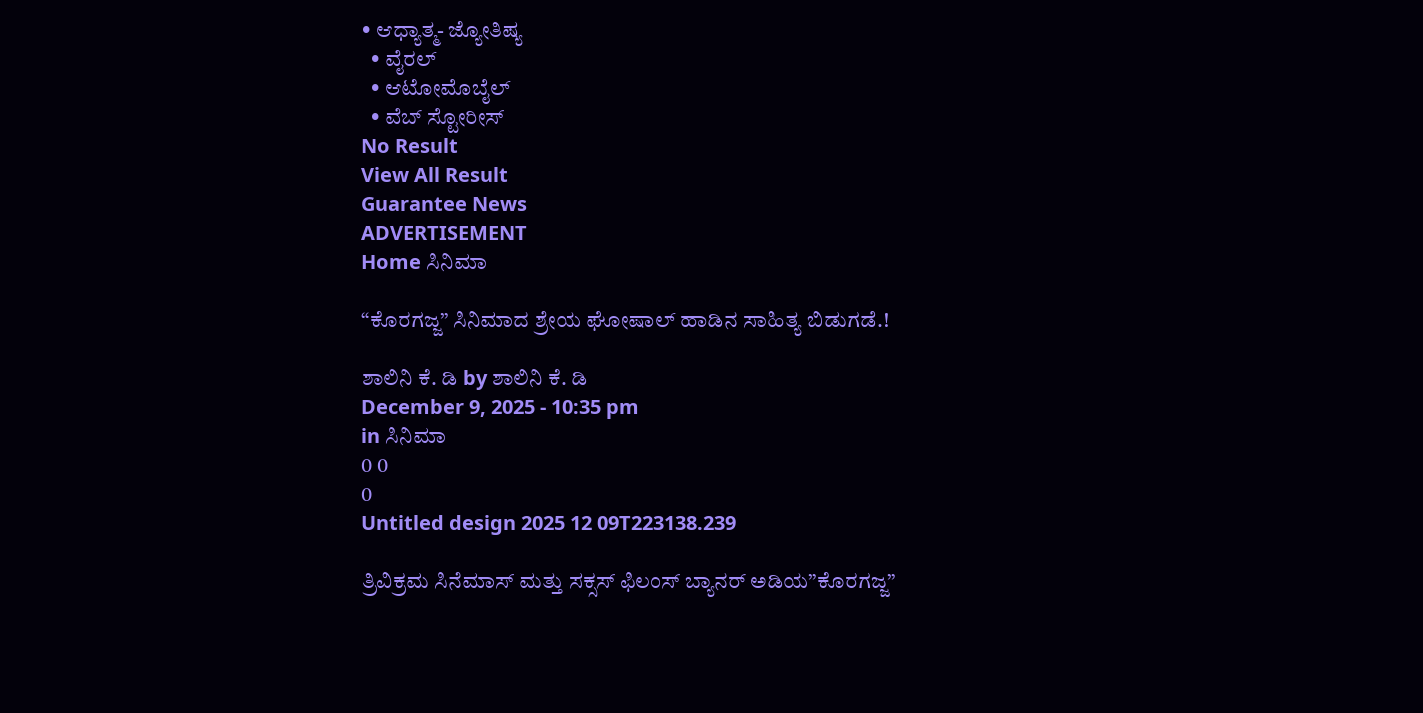• ಆಧ್ಯಾತ್ಮ- ಜ್ಯೋತಿಷ್ಯ
  • ವೈರಲ್
  • ಆಟೋಮೊಬೈಲ್
  • ವೆಬ್ ಸ್ಟೋರೀಸ್
No Result
View All Result
Guarantee News
ADVERTISEMENT
Home ಸಿನಿಮಾ

“ಕೊರಗಜ್ಜ” ಸಿನಿಮಾದ ಶ್ರೇಯ ಘೋಷಾಲ್ ಹಾಡಿನ ಸಾಹಿತ್ಯ ಬಿಡುಗಡೆ.!

ಶಾಲಿನಿ ಕೆ. ಡಿ by ಶಾಲಿನಿ ಕೆ. ಡಿ
December 9, 2025 - 10:35 pm
in ಸಿನಿಮಾ
0 0
0
Untitled design 2025 12 09T223138.239

ತ್ರಿವಿಕ್ರಮ ಸಿನೆಮಾಸ್ ಮತ್ತು ಸಕ್ಸಸ್ ಫಿಲಂಸ್ ಬ್ಯಾನರ್ ಅಡಿಯ”ಕೊರಗಜ್ಜ”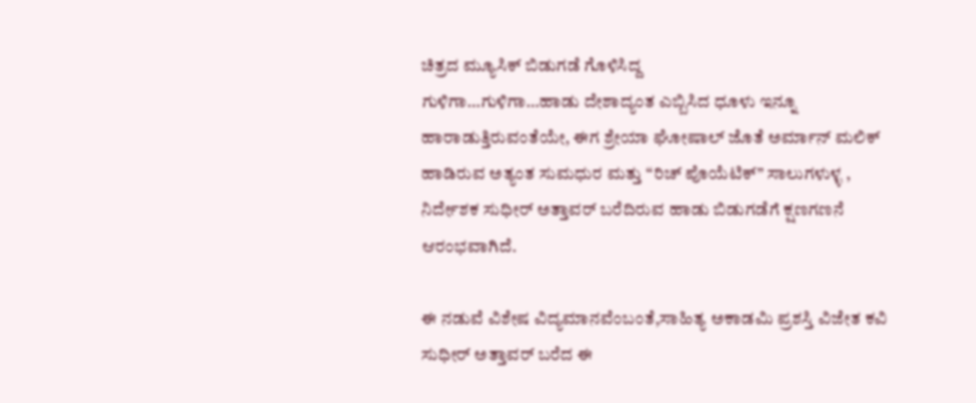ಚಿತ್ರದ ಮ್ಯೂಸಿಕ್ ಬಿಡುಗಡೆ ಗೊಳಿಸಿದ್ದ
ಗುಳಿಗಾ…ಗುಳಿಗಾ…ಹಾಡು ದೇಶಾದ್ಯಂತ ಎಬ್ಬಿಸಿದ ಧೂಳು ಇನ್ನೂ ಹಾರಾಡುತ್ತಿರುವಂತೆಯೇ, ಈಗ ಶ್ರೇಯಾ ಘೋಷಾಲ್ ಜೊತೆ ಅರ್ಮಾನ್ ಮಲಿಕ್ ಹಾಡಿರುವ ಅತ್ಯಂತ ಸುಮಧುರ ಮತ್ತು “ರಿಚ್ ಪೊಯೆಟಿಕ್” ಸಾಲುಗಳುಳ್ಳ , ನಿರ್ದೇಶಕ ಸುಧೀರ್ ಅತ್ತಾವರ್ ಬರೆದಿರುವ ಹಾಡು ಬಿಡುಗಡೆಗೆ ಕ್ಷಣಗಣನೆ ಆರಂಭವಾಗಿದೆ.

ಈ ನಡುವೆ ವಿಶೇಷ ವಿದ್ಯಮಾನವೆಂಬಂತೆ,ಸಾಹಿತ್ಯ ಅಕಾಡಮಿ ಪ್ರಶಸ್ತಿ ವಿಜೇತ ಕವಿ ಸುಧೀರ್ ಅತ್ತಾವರ್ ಬರೆದ ಈ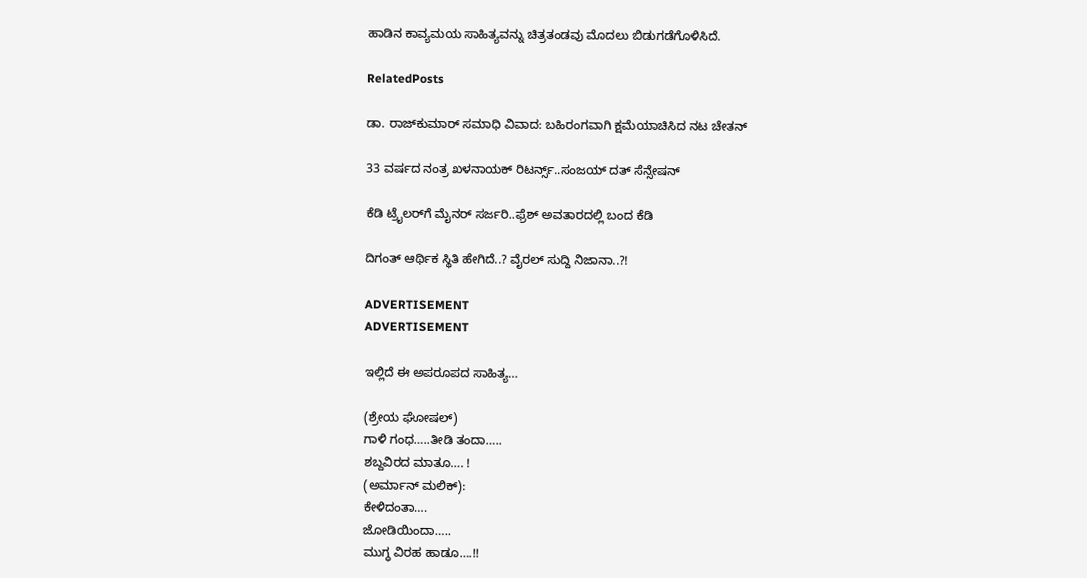ಹಾಡಿನ ಕಾವ್ಯಮಯ ಸಾಹಿತ್ಯವನ್ನು ಚಿತ್ರತಂಡವು ಮೊದಲು ಬಿಡುಗಡೆಗೊಳಿಸಿದೆ.

RelatedPosts

ಡಾ. ರಾಜ್‌ಕುಮಾರ್ ಸಮಾಧಿ ವಿವಾದ: ಬಹಿರಂಗವಾಗಿ ಕ್ಷಮೆಯಾಚಿಸಿದ ನಟ ಚೇತನ್

33 ವರ್ಷದ ನಂತ್ರ ಖಳನಾಯಕ್ ರಿಟರ್ನ್ಸ್‌..ಸಂಜಯ್ ದತ್ ಸೆನ್ಸೇಷನ್

ಕೆಡಿ ಟ್ರೈಲರ್‌‌ಗೆ ಮೈನರ್ ಸರ್ಜರಿ..ಫ್ರೆಶ್ ಅವತಾರದಲ್ಲಿ ಬಂದ ಕೆಡಿ

ದಿಗಂತ್ ಆರ್ಥಿಕ ಸ್ಥಿತಿ ಹೇಗಿದೆ..? ವೈರಲ್ ಸುದ್ದಿ ನಿಜಾನಾ..?!

ADVERTISEMENT
ADVERTISEMENT

ಇಲ್ಲಿದೆ ಈ ಅಪರೂಪದ ಸಾಹಿತ್ಯ…

(ಶ್ರೇಯ ಘೋಷಲ್)
ಗಾಳಿ ಗಂಧ…..ತೀಡಿ ತಂದಾ…..
ಶಬ್ದವಿರದ ಮಾತೂ…. !
(ಅರ್ಮಾನ್ ಮಲಿಕ್):
ಕೇಳಿದಂತಾ….
ಜೋಡಿಯಿಂದಾ…..
ಮುಗ್ಧ ವಿರಹ ಹಾಡೂ….!!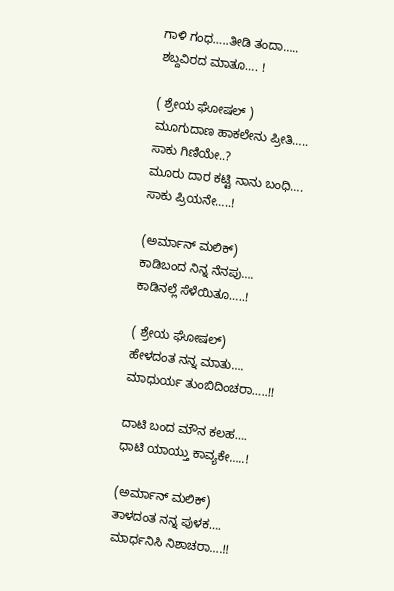ಗಾಳಿ ಗಂಧ…..ತೀಡಿ ತಂದಾ…..
ಶಬ್ದವಿರದ ಮಾತೂ…. !

( ಶ್ರೇಯ ಘೋಷಲ್ )
ಮೂಗುದಾಣ ಹಾಕಲೇನು ಪ್ರೀತಿ…..
ಸಾಕು ಗಿಣಿಯೇ..?
ಮೂರು ದಾರ ಕಟ್ಟಿ ನಾನು ಬಂಧಿ….
ಸಾಕು ಪ್ರಿಯನೇ…..!

(ಅರ್ಮಾನ್ ಮಲಿಕ್)
ಕಾಡಿಬಂದ ನಿನ್ನ ನೆನಪು….
ಕಾಡಿನಲ್ಲೆ ಸೆಳೆಯಿತೂ…..!

( ಶ್ರೇಯ ಘೋಷಲ್)
ಹೇಳದಂತ ನನ್ನ ಮಾತು….
ಮಾಧುರ್ಯ ತುಂಬಿದಿಂಚರಾ…..!!

ದಾಟಿ ಬಂದ‌ ಮೌನ ಕಲಹ….
ಧಾಟಿ ಯಾಯ್ತು ಕಾವ್ಯಕೇ…..!

(ಅರ್ಮಾನ್ ಮಲಿಕ್)
ತಾಳದಂತ ನನ್ನ ಪುಳಕ….
ಮಾರ್ಧನಿಸಿ ನಿಶಾಚರಾ….!!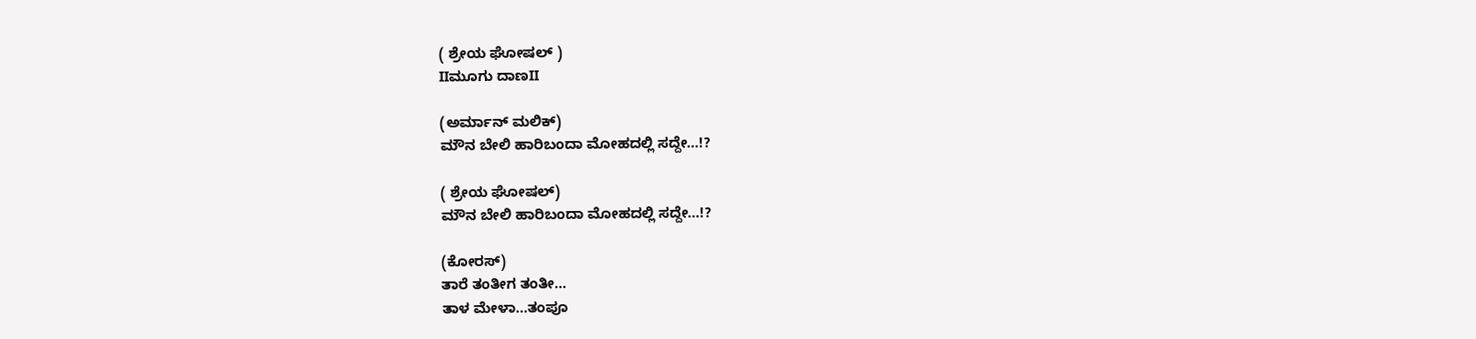( ಶ್ರೇಯ ಘೋಷಲ್ )
IIಮೂಗು ದಾಣII

(ಅರ್ಮಾನ್ ಮಲಿಕ್)
ಮೌನ ಬೇಲಿ ಹಾರಿಬಂದಾ ಮೋಹದಲ್ಲಿ ಸದ್ದೇ…!?

( ಶ್ರೇಯ ಘೋಷಲ್)
ಮೌನ ಬೇಲಿ ಹಾರಿಬಂದಾ ಮೋಹದಲ್ಲಿ ಸದ್ದೇ…!?

(ಕೋರಸ್)
ತಾರೆ ತಂತೀಗ ತಂತೀ…
ತಾಳ ಮೇಳಾ…ತಂಪೂ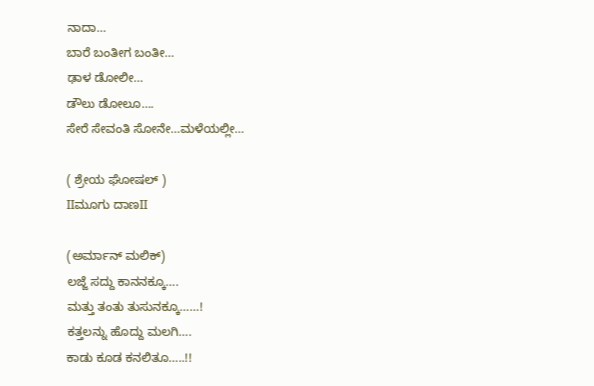ನಾದಾ…
ಬಾರೆ ಬಂತೀಗ ಬಂತೀ…
ಢಾಳ ಡೋಲೀ…
ಡೌಲು ಡೋಲೂ….
ಸೇರೆ ಸೇವಂತಿ ಸೋನೇ…ಮಳೆಯಲ್ಲೀ…

( ಶ್ರೇಯ ಘೋಷಲ್ )
IIಮೂಗು ದಾಣII

(ಅರ್ಮಾನ್ ಮಲಿಕ್)
ಲಜ್ಜೆ ಸದ್ದು ಕಾನನಕ್ಕೂ….
ಮತ್ತು ತಂತು ತುಸುನಕ್ಕೂ……!
ಕತ್ತಲನ್ನು ಹೊದ್ದು ಮಲಗಿ….
ಕಾಡು ಕೂಡ ಕನಲಿತೂ…..!!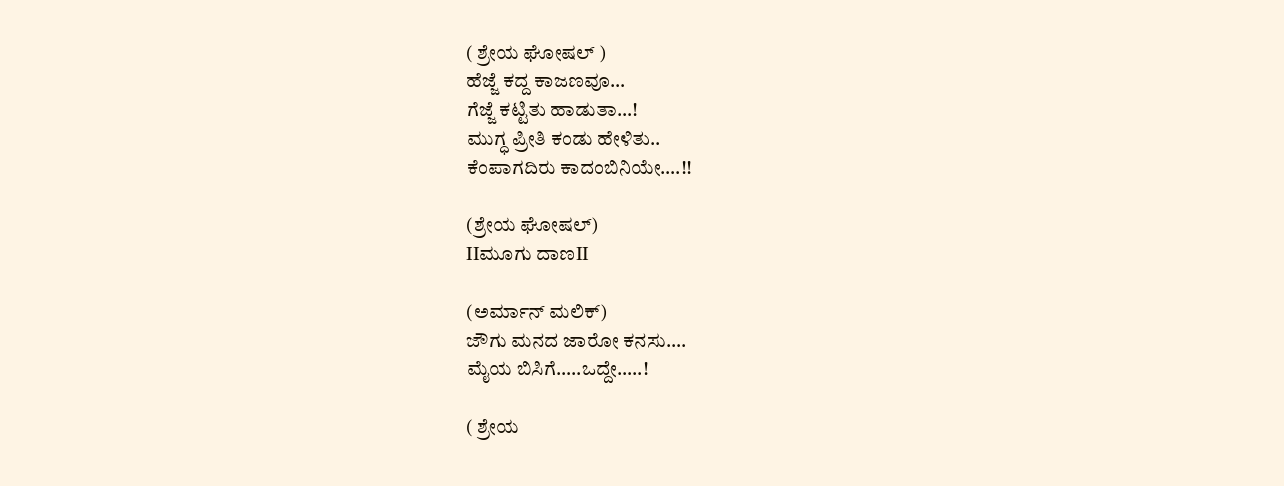( ಶ್ರೇಯ ಘೋಷಲ್ )
ಹೆಜ್ಜೆ ಕದ್ದ ಕಾಜಣವೂ…
ಗೆಜ್ಜೆ ಕಟ್ಟಿತು ಹಾಡುತಾ…!
ಮುಗ್ಧ ಪ್ರೀತಿ ಕಂಡು ಹೇಳಿತು..
ಕೆಂಪಾಗದಿರು ಕಾದಂಬಿನಿಯೇ….!!

(ಶ್ರೇಯ ಘೋಷಲ್)
IIಮೂಗು ದಾಣII

(ಅರ್ಮಾನ್ ಮಲಿಕ್)
ಜೌಗು ಮನದ ಜಾರೋ ಕನಸು….
ಮೈಯ ಬಿಸಿಗೆ…..ಒದ್ದೇ…..!

( ಶ್ರೇಯ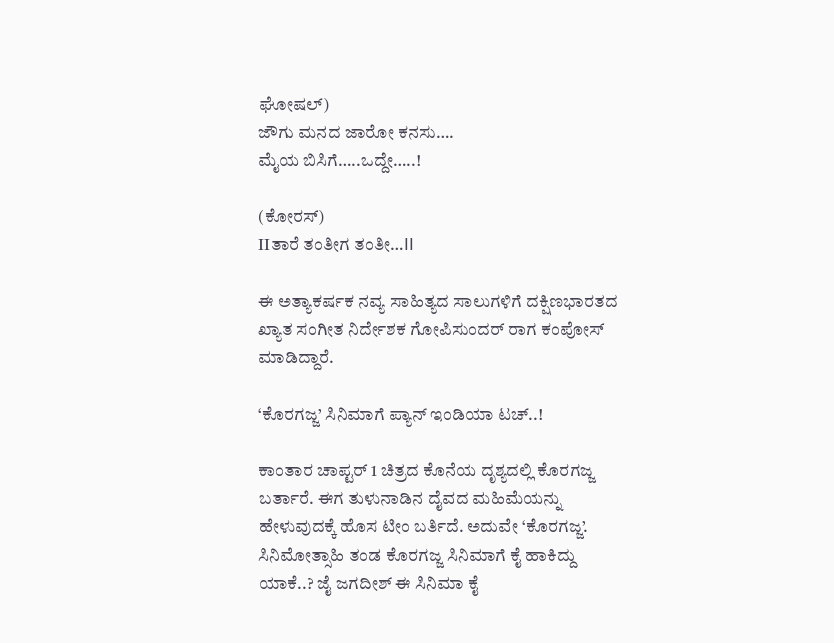ಘೋಷಲ್)
ಜೌಗು ಮನದ ಜಾರೋ ಕನಸು….
ಮೈಯ ಬಿಸಿಗೆ…..ಒದ್ದೇ…..!

(ಕೋರಸ್)
IIತಾರೆ ತಂತೀಗ ತಂತೀ…II

ಈ ಅತ್ಯಾಕರ್ಷಕ ನವ್ಯ ಸಾಹಿತ್ಯದ ಸಾಲುಗಳಿಗೆ ದಕ್ಷಿಣಭಾರತದ ಖ್ಯಾತ ಸಂಗೀತ ನಿರ್ದೇಶಕ ಗೋಪಿಸುಂದರ್ ರಾಗ ಕಂಪೋಸ್ ಮಾಡಿದ್ದಾರೆ.

‘ಕೊರಗಜ್ಜ’ ಸಿನಿಮಾಗೆ ಪ್ಯಾನ್ ಇಂಡಿಯಾ ಟಚ್..!

ಕಾಂತಾರ ಚಾಪ್ಟರ್ 1 ಚಿತ್ರದ ಕೊನೆಯ ದೃಶ್ಯದಲ್ಲಿ ಕೊರಗಜ್ಜ ಬರ್ತಾರೆ. ಈಗ ತುಳುನಾಡಿನ ದೈವದ ಮಹಿಮೆಯನ್ನು ಹೇಳುವುದಕ್ಕೆ ಹೊಸ ಟೀಂ ಬರ್ತಿದೆ. ಅದುವೇ ‘ಕೊರಗಜ್ಜ’. ಸಿನಿಮೋತ್ಸಾಹಿ ತಂಡ ಕೊರಗಜ್ಜ ಸಿನಿಮಾಗೆ ಕೈ ಹಾಕಿದ್ದು ಯಾಕೆ..? ಜೈ ಜಗದೀಶ್ ಈ ಸಿನಿಮಾ ಕೈ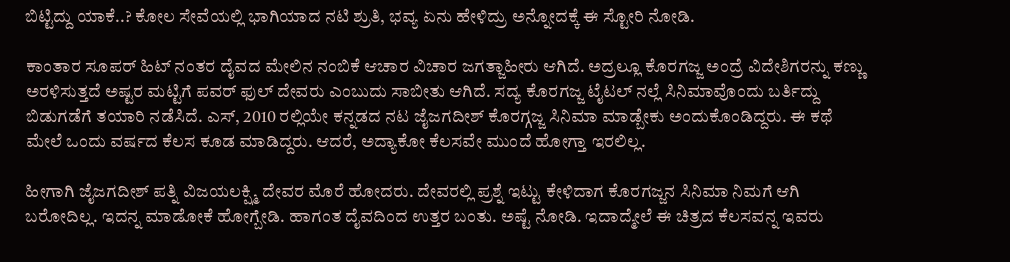ಬಿಟ್ಟಿದ್ದು ಯಾಕೆ..? ಕೋಲ ಸೇವೆಯಲ್ಲಿ ಭಾಗಿಯಾದ ನಟಿ ಶ್ರುತಿ, ಭವ್ಯ ಏನು ಹೇಳಿದ್ರು ಅನ್ನೋದಕ್ಕೆ ಈ ಸ್ಟೋರಿ ನೋಡಿ.

ಕಾಂತಾರ ಸೂಪರ್ ಹಿಟ್ ನಂತರ ದೈವದ ಮೇಲಿನ ನಂಬಿಕೆ ಆಚಾರ ವಿಚಾರ ಜಗತ್ಜಾಹೀರು ಆಗಿದೆ. ಅದ್ರಲ್ಲೂ ಕೊರಗಜ್ಜ ಅಂದ್ರೆ ವಿದೇಶಿಗರನ್ನು ಕಣ್ಣು ಅರಳಿಸುತ್ತದೆ ಅಷ್ಟರ ಮಟ್ಟಿಗೆ ಪವರ್ ಫುಲ್ ದೇವರು ಎಂಬುದು ಸಾಬೀತು ಆಗಿದೆ. ಸದ್ಯ ಕೊರಗಜ್ಜ ಟೈಟಲ್ ನಲ್ಲೆ ಸಿನಿಮಾವೊಂದು ಬರ್ತಿದ್ದು ಬಿಡುಗಡೆಗೆ ತಯಾರಿ ನಡೆಸಿದೆ. ಎಸ್, 2010 ರಲ್ಲಿಯೇ ಕನ್ನಡದ ನಟ ಜೈಜಗದೀಶ್ ಕೊರಗ್ಗಜ್ಜ ಸಿನಿಮಾ ಮಾಡ್ಬೇಕು ಅಂದುಕೊಂಡಿದ್ದರು. ಈ ಕಥೆ ಮೇಲೆ ಒಂದು ವರ್ಷದ ಕೆಲಸ ಕೂಡ ಮಾಡಿದ್ದರು. ಆದರೆ, ಅದ್ಯಾಕೋ ಕೆಲಸವೇ ಮುಂದೆ ಹೋಗ್ತಾ ಇರಲಿಲ್ಲ.

ಹೀಗಾಗಿ ಜೈಜಗದೀಶ್ ಪತ್ನಿ ವಿಜಯಲಕ್ಷ್ಮಿ ದೇವರ ಮೊರೆ ಹೋದರು. ದೇವರಲ್ಲಿ ಪ್ರಶ್ನೆ ಇಟ್ಟು ಕೇಳಿದಾಗ ಕೊರಗಜ್ಜನ ಸಿನಿಮಾ ನಿಮಗೆ ಆಗಿ ಬರೋದಿಲ್ಲ. ಇದನ್ನ ಮಾಡೋಕೆ ಹೋಗ್ಬೇಡಿ. ಹಾಗಂತ ದೈವದಿಂದ ಉತ್ತರ ಬಂತು. ಅಷ್ಟೆ ನೋಡಿ. ಇದಾದ್ಮೇಲೆ ಈ ಚಿತ್ರದ ಕೆಲಸವನ್ನ ಇವರು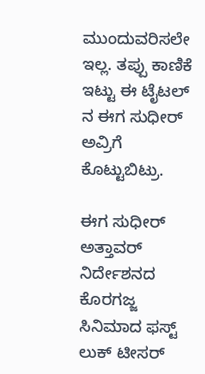ಮುಂದುವರಿಸಲೇ ಇಲ್ಲ. ತಪ್ಪು ಕಾಣಿಕೆ ಇಟ್ಟು ಈ ಟೈಟಲ್ ನ ಈಗ ಸುಧೀರ್ ಅವ್ರಿಗೆ ಕೊಟ್ಟುಬಿಟ್ರು.

ಈಗ ಸುಧೀರ್ ಅತ್ತಾವರ್ ನಿರ್ದೇಶನದ  ಕೊರಗಜ್ಜ ಸಿನಿಮಾದ ಫಸ್ಟ್ ಲುಕ್ ಟೀಸರ್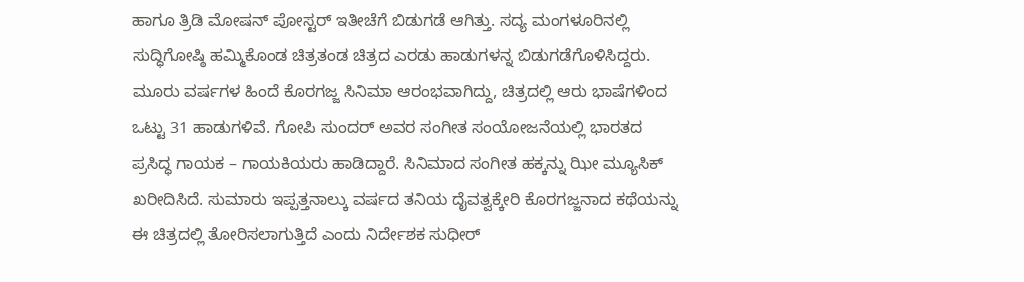ಹಾಗೂ ತ್ರಿಡಿ ಮೋಷನ್ ಪೋಸ್ಟರ್ ಇತೀಚೆಗೆ ಬಿಡುಗಡೆ ಆಗಿತ್ತು. ಸದ್ಯ ಮಂಗಳೂರಿನಲ್ಲಿ ಸುದ್ಧಿಗೋಷ್ಠಿ ಹಮ್ಮಿಕೊಂಡ ಚಿತ್ರತಂಡ ಚಿತ್ರದ ಎರಡು ಹಾಡುಗಳನ್ನ ಬಿಡುಗಡೆಗೊಳಿಸಿದ್ದರು. ಮೂರು ವರ್ಷಗಳ ಹಿಂದೆ ಕೊರಗಜ್ಜ ಸಿನಿಮಾ ಆರಂಭವಾಗಿದ್ದು, ಚಿತ್ರದಲ್ಲಿ ಆರು ಭಾಷೆಗಳಿಂದ ಒಟ್ಟು 31 ಹಾಡುಗಳಿವೆ. ಗೋಪಿ ಸುಂದರ್ ಅವರ ಸಂಗೀತ ಸಂಯೋಜನೆಯಲ್ಲಿ ಭಾರತದ ಪ್ರಸಿದ್ಧ ಗಾಯಕ – ಗಾಯಕಿಯರು ಹಾಡಿದ್ದಾರೆ. ಸಿನಿಮಾದ ಸಂಗೀತ ಹಕ್ಕನ್ನು ಝೀ ಮ್ಯೂಸಿಕ್‌ ಖರೀದಿಸಿದೆ. ಸುಮಾರು ಇಪ್ಪತ್ತನಾಲ್ಕು ವರ್ಷದ ತನಿಯ ದೈವತ್ವಕ್ಕೇರಿ ಕೊರಗಜ್ಜನಾದ ಕಥೆಯನ್ನು ಈ ಚಿತ್ರದಲ್ಲಿ ತೋರಿಸಲಾಗುತ್ತಿದೆ ಎಂದು ನಿರ್ದೇಶಕ ಸುಧೀರ್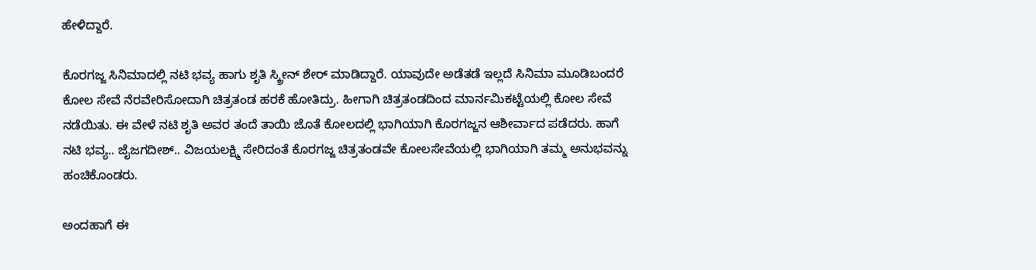ಹೇಳಿದ್ದಾರೆ.

ಕೊರಗಜ್ಜ ಸಿನಿಮಾದಲ್ಲಿ ನಟಿ ಭವ್ಯ ಹಾಗು ಶೃತಿ ಸ್ಕ್ರೀನ್ ಶೇರ್ ಮಾಡಿದ್ದಾರೆ. ಯಾವುದೇ ಅಡೆತಡೆ ಇಲ್ಲದೆ ಸಿನಿಮಾ ಮೂಡಿಬಂದರೆ ಕೋಲ ಸೇವೆ ನೆರವೇರಿಸೋದಾಗಿ ಚಿತ್ರತಂಡ ಹರಕೆ ಹೋತಿದ್ರು. ಹೀಗಾಗಿ ಚಿತ್ರತಂಡದಿಂದ ಮಾರ್ನಮಿಕಟ್ಟೆಯಲ್ಲಿ ಕೋಲ ಸೇವೆ ನಡೆಯಿತು. ಈ ವೇಳೆ ನಟಿ ಶೃತಿ ಅವರ ತಂದೆ ತಾಯಿ ಜೊತೆ ಕೋಲದಲ್ಲಿ ಭಾಗಿಯಾಗಿ ಕೊರಗಜ್ಜನ ಆಶೀರ್ವಾದ ಪಡೆದರು. ಹಾಗೆ ನಟಿ ಭವ್ಯ.. ಜೈಜಗದೀಶ್.. ವಿಜಯಲಕ್ಷ್ಮಿ ಸೇರಿದಂತೆ ಕೊರಗಜ್ಜ ಚಿತ್ರತಂಡವೇ ಕೋಲಸೇವೆಯಲ್ಲಿ ಭಾಗಿಯಾಗಿ ತಮ್ಮ ಅನುಭವನ್ನು ಹಂಚಿಕೊಂಡರು.

ಅಂದಹಾಗೆ ಈ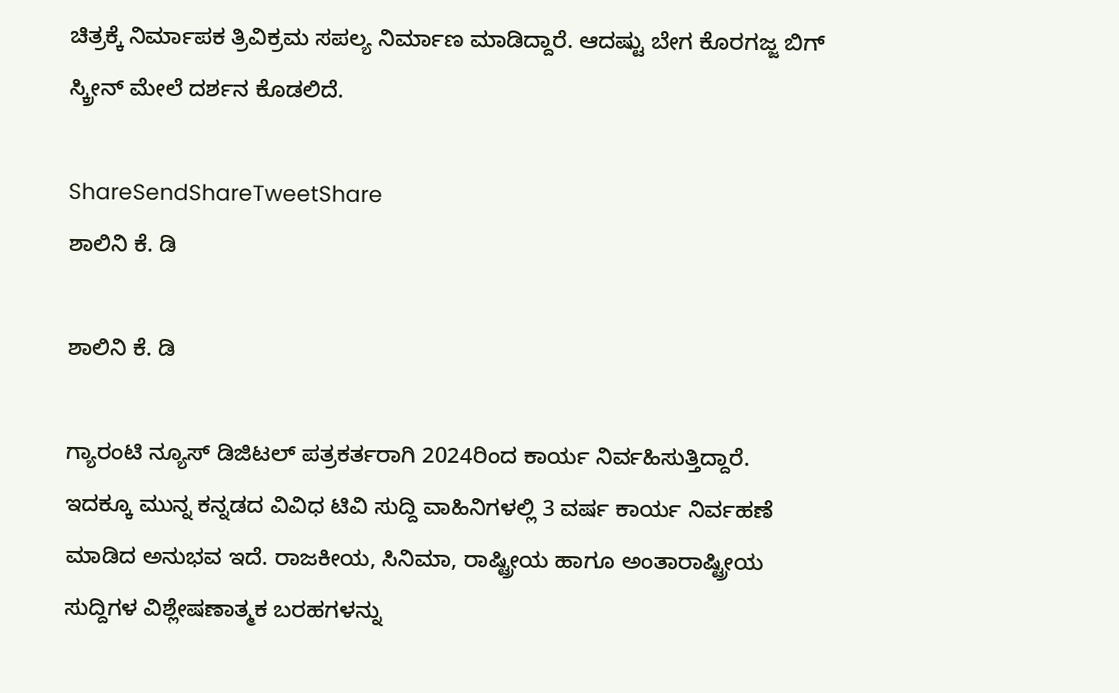ಚಿತ್ರಕ್ಕೆ ನಿರ್ಮಾಪಕ ತ್ರಿವಿಕ್ರಮ ಸಪಲ್ಯ ನಿರ್ಮಾಣ ಮಾಡಿದ್ದಾರೆ. ಆದಷ್ಟು ಬೇಗ ಕೊರಗಜ್ಜ ಬಿಗ್ ಸ್ಕ್ರೀನ್ ಮೇಲೆ ದರ್ಶನ ಕೊಡಲಿದೆ.

ShareSendShareTweetShare
ಶಾಲಿನಿ ಕೆ. ಡಿ

ಶಾಲಿನಿ ಕೆ. ಡಿ

ಗ್ಯಾರಂಟಿ ನ್ಯೂಸ್ ಡಿಜಿಟಲ್ ಪತ್ರಕರ್ತರಾಗಿ 2024ರಿಂದ ಕಾರ್ಯ ನಿರ್ವಹಿಸುತ್ತಿದ್ದಾರೆ. ಇದಕ್ಕೂ ಮುನ್ನ ಕನ್ನಡದ ವಿವಿಧ ಟಿವಿ ಸುದ್ದಿ ವಾಹಿನಿಗಳಲ್ಲಿ 3 ವರ್ಷ ಕಾರ್ಯ ನಿರ್ವಹಣೆ ಮಾಡಿದ ಅನುಭವ ಇದೆ. ರಾಜಕೀಯ, ಸಿನಿಮಾ, ರಾಷ್ಟ್ರೀಯ ಹಾಗೂ ಅಂತಾರಾಷ್ಟ್ರೀಯ ಸುದ್ದಿಗಳ ವಿಶ್ಲೇಷಣಾತ್ಮಕ ಬರಹಗಳನ್ನು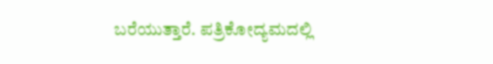ಬರೆಯುತ್ತಾರೆ. ಪತ್ರಿಕೋದ್ಯಮದಲ್ಲಿ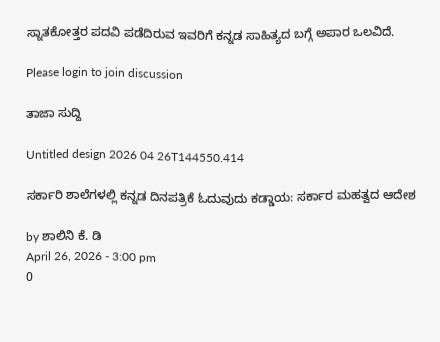ಸ್ನಾತಕೋತ್ತರ ಪದವಿ ಪಡೆದಿರುವ ಇವರಿಗೆ ಕನ್ನಡ ಸಾಹಿತ್ಯದ ಬಗ್ಗೆ ಅಪಾರ ಒಲವಿದೆ.

Please login to join discussion

ತಾಜಾ ಸುದ್ದಿ

Untitled design 2026 04 26T144550.414

ಸರ್ಕಾರಿ ಶಾಲೆಗಳಲ್ಲಿ ಕನ್ನಡ ದಿನಪತ್ರಿಕೆ ಓದುವುದು ಕಡ್ಡಾಯ: ಸರ್ಕಾರ ಮಹತ್ವದ ಆದೇಶ

by ಶಾಲಿನಿ ಕೆ. ಡಿ
April 26, 2026 - 3:00 pm
0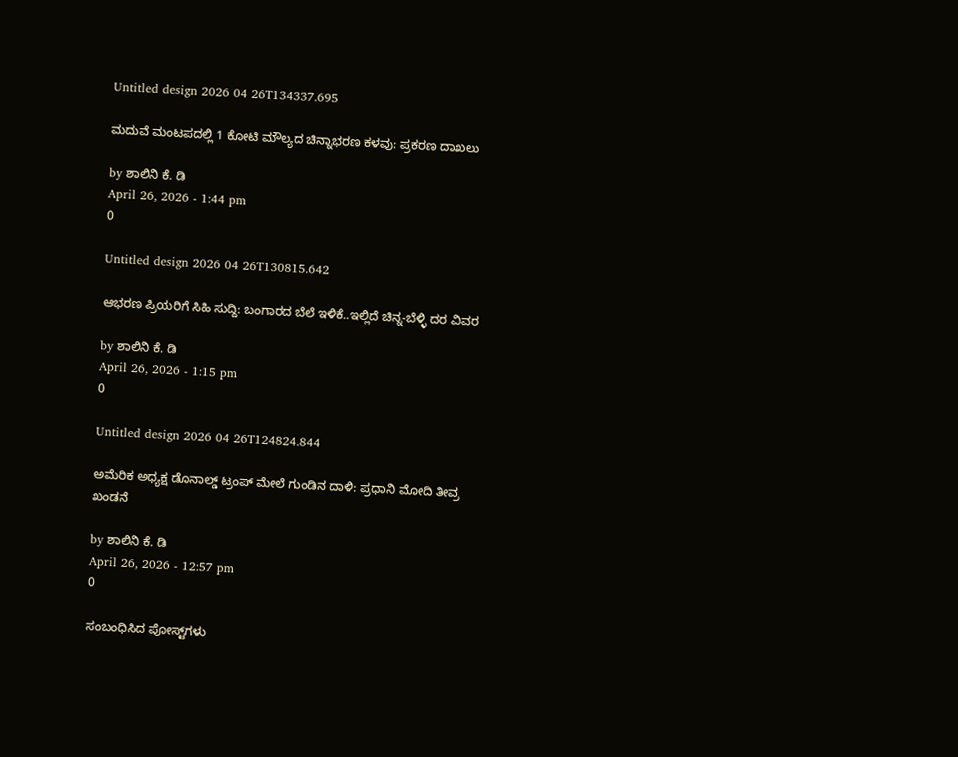Untitled design 2026 04 26T134337.695

ಮದುವೆ ಮಂಟಪದಲ್ಲಿ 1 ಕೋಟಿ ಮೌಲ್ಯದ ಚಿನ್ನಾಭರಣ ಕಳವು: ಪ್ರಕರಣ ದಾಖಲು

by ಶಾಲಿನಿ ಕೆ. ಡಿ
April 26, 2026 - 1:44 pm
0

Untitled design 2026 04 26T130815.642

ಆಭರಣ ಪ್ರಿಯರಿಗೆ ಸಿಹಿ ಸುದ್ದಿ: ಬಂಗಾರದ ಬೆಲೆ ಇಳಿಕೆ..ಇಲ್ಲಿದೆ ಚಿನ್ನ-ಬೆಳ್ಳಿ ದರ ವಿವರ

by ಶಾಲಿನಿ ಕೆ. ಡಿ
April 26, 2026 - 1:15 pm
0

Untitled design 2026 04 26T124824.844

ಅಮೆರಿಕ ಅಧ್ಯಕ್ಷ ಡೊನಾಲ್ಡ್ ಟ್ರಂಪ್ ಮೇಲೆ ಗುಂಡಿನ ದಾಳಿ: ಪ್ರಧಾನಿ ಮೋದಿ ತೀವ್ರ ಖಂಡನೆ

by ಶಾಲಿನಿ ಕೆ. ಡಿ
April 26, 2026 - 12:57 pm
0

ಸಂಬಂಧಿಸಿದ ಪೋಸ್ಟ್‌ಗಳು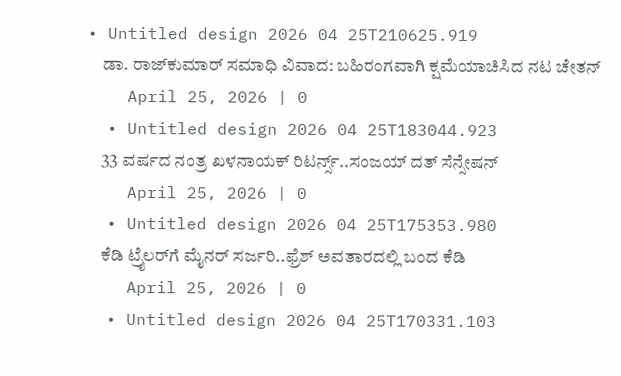• Untitled design 2026 04 25T210625.919
    ಡಾ. ರಾಜ್‌ಕುಮಾರ್ ಸಮಾಧಿ ವಿವಾದ: ಬಹಿರಂಗವಾಗಿ ಕ್ಷಮೆಯಾಚಿಸಿದ ನಟ ಚೇತನ್
    April 25, 2026 | 0
  • Untitled design 2026 04 25T183044.923
    33 ವರ್ಷದ ನಂತ್ರ ಖಳನಾಯಕ್ ರಿಟರ್ನ್ಸ್‌..ಸಂಜಯ್ ದತ್ ಸೆನ್ಸೇಷನ್
    April 25, 2026 | 0
  • Untitled design 2026 04 25T175353.980
    ಕೆಡಿ ಟ್ರೈಲರ್‌‌ಗೆ ಮೈನರ್ ಸರ್ಜರಿ..ಫ್ರೆಶ್ ಅವತಾರದಲ್ಲಿ ಬಂದ ಕೆಡಿ
    April 25, 2026 | 0
  • Untitled design 2026 04 25T170331.103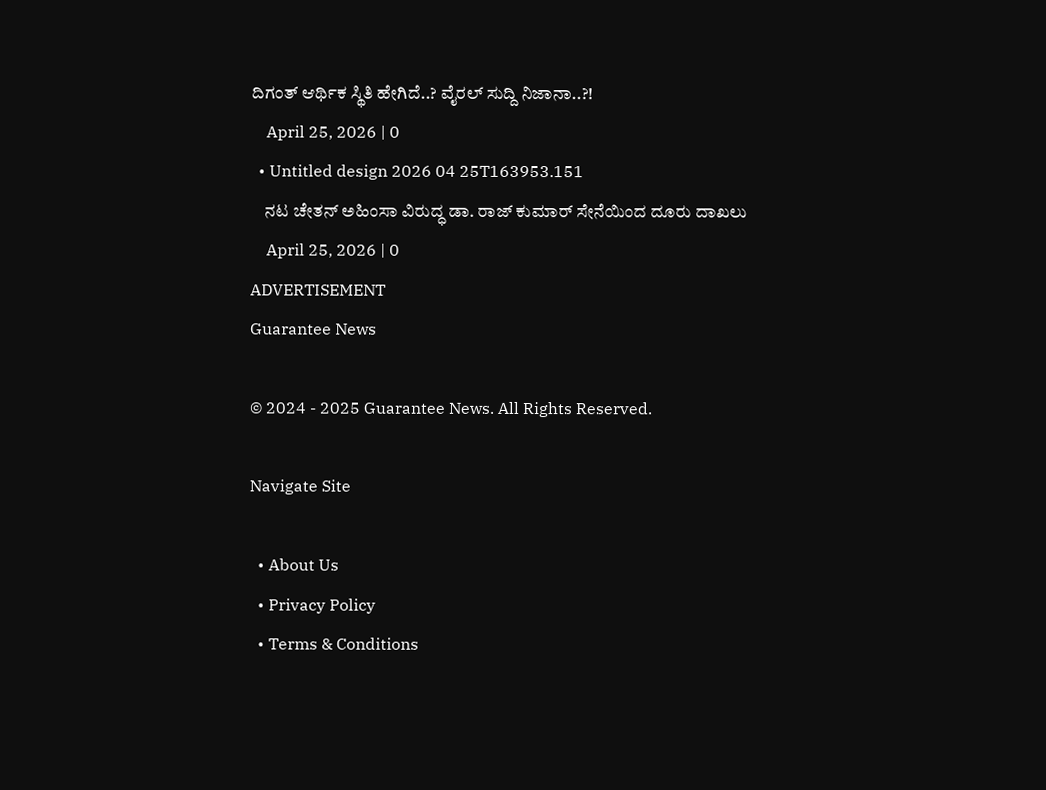ದಿಗಂತ್ ಆರ್ಥಿಕ ಸ್ಥಿತಿ ಹೇಗಿದೆ..? ವೈರಲ್ ಸುದ್ದಿ ನಿಜಾನಾ..?!
    April 25, 2026 | 0
  • Untitled design 2026 04 25T163953.151
    ನಟ ಚೇತನ್ ಅಹಿಂಸಾ ವಿರುದ್ಧ ಡಾ. ರಾಜ್ ಕುಮಾರ್ ಸೇನೆಯಿಂದ ದೂರು ದಾಖಲು
    April 25, 2026 | 0
ADVERTISEMENT
Guarantee News

© 2024 - 2025 Guarantee News. All Rights Reserved.

Navigate Site

  • About Us
  • Privacy Policy
  • Terms & Conditions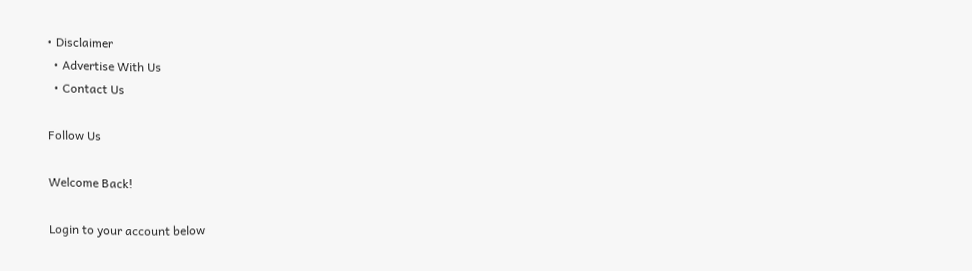• Disclaimer
  • Advertise With Us
  • Contact Us

Follow Us

Welcome Back!

Login to your account below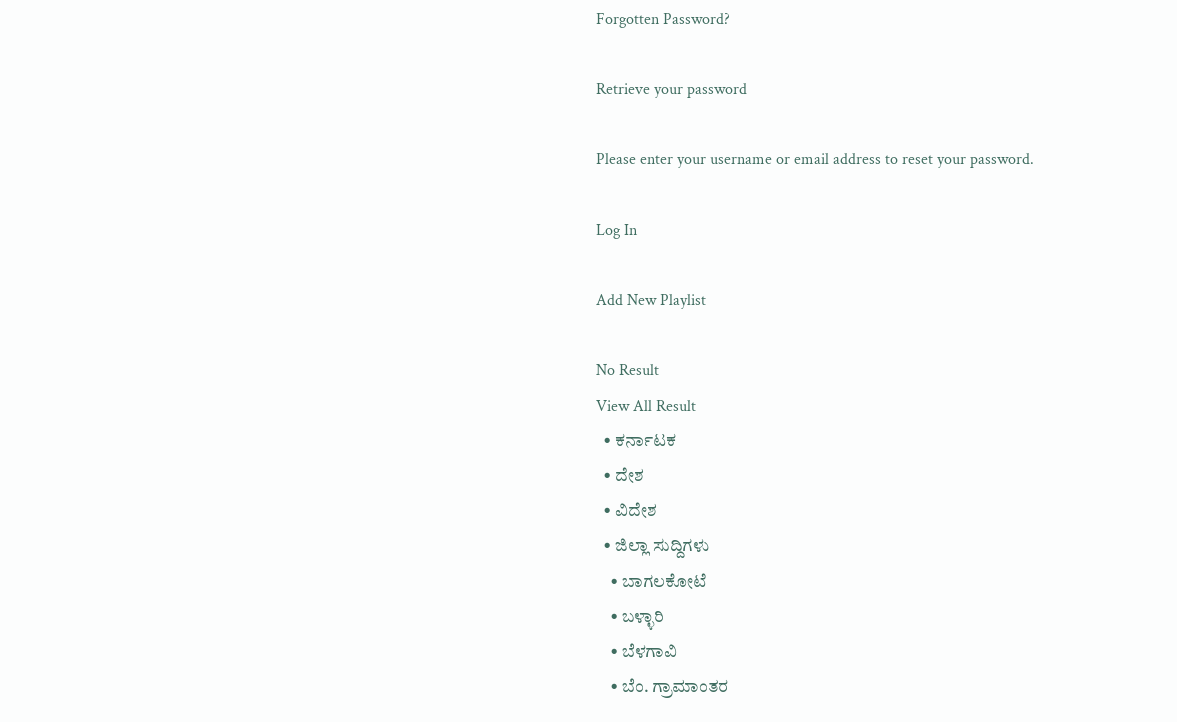Forgotten Password?

Retrieve your password

Please enter your username or email address to reset your password.

Log In

Add New Playlist

No Result
View All Result
  • ಕರ್ನಾಟಕ
  • ದೇಶ
  • ವಿದೇಶ
  • ಜಿಲ್ಲಾ ಸುದ್ದಿಗಳು
    • ಬಾಗಲಕೋಟೆ
    • ಬಳ್ಳಾರಿ
    • ಬೆಳಗಾವಿ
    • ಬೆಂ. ಗ್ರಾಮಾಂತರ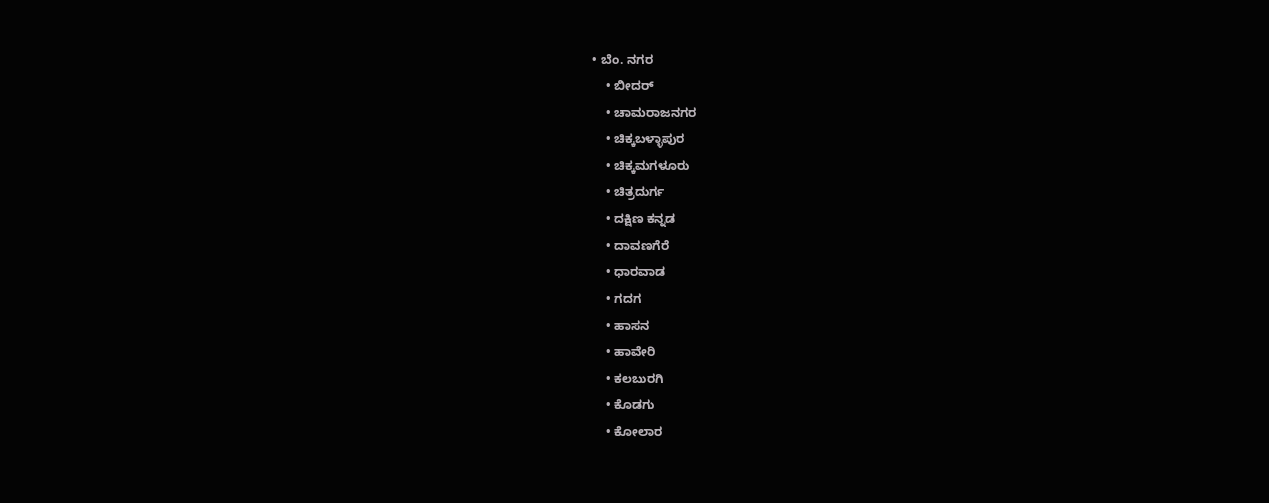• ಬೆಂ. ನಗರ
    • ಬೀದರ್
    • ಚಾಮರಾಜನಗರ
    • ಚಿಕ್ಕಬಳ್ಳಾಪುರ
    • ಚಿಕ್ಕಮಗಳೂರು
    • ಚಿತ್ರದುರ್ಗ
    • ದಕ್ಷಿಣ ಕನ್ನಡ
    • ದಾವಣಗೆರೆ
    • ಧಾರವಾಡ
    • ಗದಗ
    • ಹಾಸನ
    • ಹಾವೇರಿ
    • ಕಲಬುರಗಿ
    • ಕೊಡಗು
    • ಕೋಲಾರ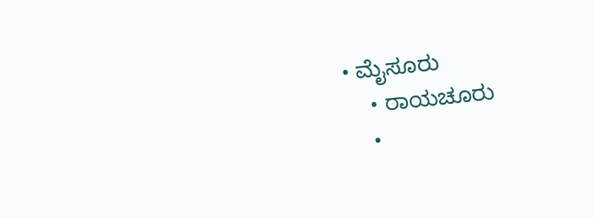• ಮೈಸೂರು
    • ರಾಯಚೂರು
    •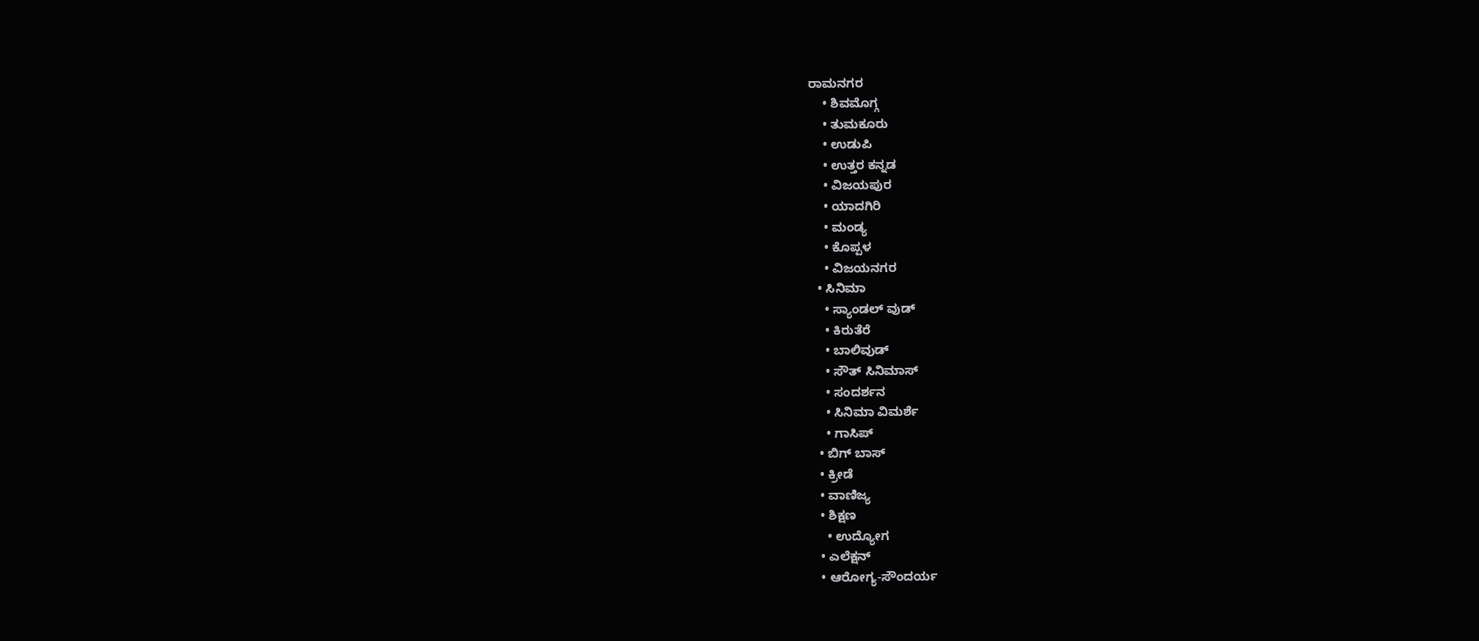ರಾಮನಗರ
    • ಶಿವಮೊಗ್ಗ
    • ತುಮಕೂರು
    • ಉಡುಪಿ
    • ಉತ್ತರ ಕನ್ನಡ
    • ವಿಜಯಪುರ
    • ಯಾದಗಿರಿ
    • ಮಂಡ್ಯ
    • ಕೊಪ್ಪಳ
    • ವಿಜಯನಗರ
  • ಸಿನಿಮಾ
    • ಸ್ಯಾಂಡಲ್ ವುಡ್
    • ಕಿರುತೆರೆ
    • ಬಾಲಿವುಡ್
    • ಸೌತ್ ಸಿನಿಮಾಸ್
    • ಸಂದರ್ಶನ
    • ಸಿನಿಮಾ ವಿಮರ್ಶೆ
    • ಗಾಸಿಪ್
  • ಬಿಗ್ ಬಾಸ್
  • ಕ್ರೀಡೆ
  • ವಾಣಿಜ್ಯ
  • ಶಿಕ್ಷಣ
    • ಉದ್ಯೋಗ
  • ಎಲೆಕ್ಷನ್
  • ಆರೋಗ್ಯ-ಸೌಂದರ್ಯ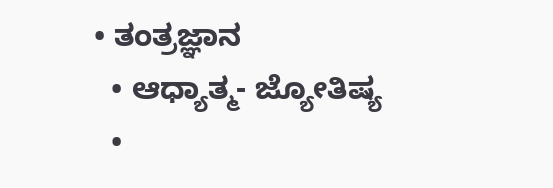• ತಂತ್ರಜ್ಞಾನ
  • ಆಧ್ಯಾತ್ಮ- ಜ್ಯೋತಿಷ್ಯ
  •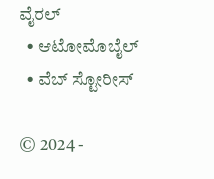ವೈರಲ್
  • ಆಟೋಮೊಬೈಲ್
  • ವೆಬ್ ಸ್ಟೋರೀಸ್

© 2024 -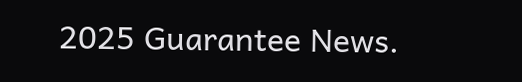2025 Guarantee News.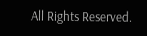All Rights Reserved.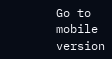Go to mobile version